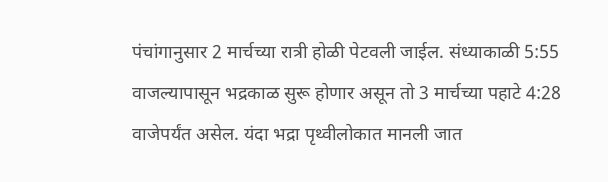पंचांगानुसार 2 मार्चच्या रात्री होळी पेटवली जाईल. संध्याकाळी 5:55 वाजल्यापासून भद्रकाळ सुरू होणार असून तो 3 मार्चच्या पहाटे 4:28 वाजेपर्यंत असेल. यंदा भद्रा पृथ्वीलोकात मानली जात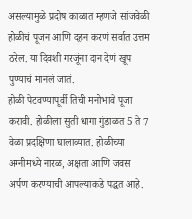असल्यामुळे प्रदोष काळात म्हणजे सांजवेळी होळीचं पूजन आणि दहन करणं सर्वात उत्तम ठरेल. या दिवशी गरजूंना दान देणं खूप पुण्याचं मानलं जातं.
होळी पेटवण्यापूर्वी तिची मनोभावे पूजा करावी. होळीला सुती धागा गुंडाळत 5 ते 7 वेळा प्रदक्षिणा घालाव्यात. होळीच्या अग्नीमध्ये नारळ, अक्षता आणि जवस अर्पण करण्याची आपल्याकडे पद्धत आहे.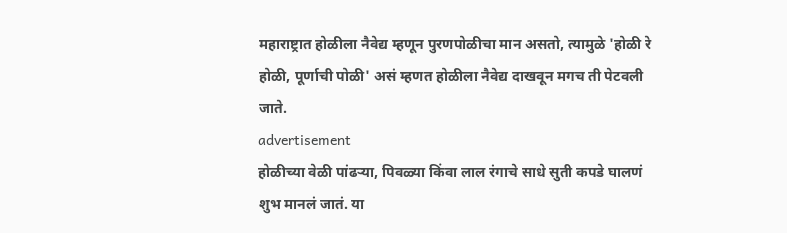महाराष्ट्रात होळीला नैवेद्य म्हणून पुरणपोळीचा मान असतो, त्यामुळे 'होळी रे होळी, पूर्णाची पोळी' असं म्हणत होळीला नैवेद्य दाखवून मगच ती पेटवली जाते.
advertisement
होळीच्या वेळी पांढऱ्या, पिवळ्या किंवा लाल रंगाचे साधे सुती कपडे घालणं शुभ मानलं जातं. या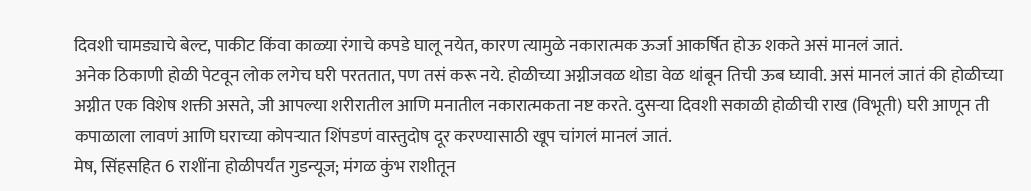दिवशी चामड्याचे बेल्ट, पाकीट किंवा काळ्या रंगाचे कपडे घालू नयेत, कारण त्यामुळे नकारात्मक ऊर्जा आकर्षित होऊ शकते असं मानलं जातं.
अनेक ठिकाणी होळी पेटवून लोक लगेच घरी परततात, पण तसं करू नये. होळीच्या अग्नीजवळ थोडा वेळ थांबून तिची ऊब घ्यावी. असं मानलं जातं की होळीच्या अग्नीत एक विशेष शक्ती असते, जी आपल्या शरीरातील आणि मनातील नकारात्मकता नष्ट करते. दुसऱ्या दिवशी सकाळी होळीची राख (विभूती) घरी आणून ती कपाळाला लावणं आणि घराच्या कोपऱ्यात शिंपडणं वास्तुदोष दूर करण्यासाठी खूप चांगलं मानलं जातं.
मेष, सिंहसहित 6 राशींना होळीपर्यंत गुडन्यूज; मंगळ कुंभ राशीतून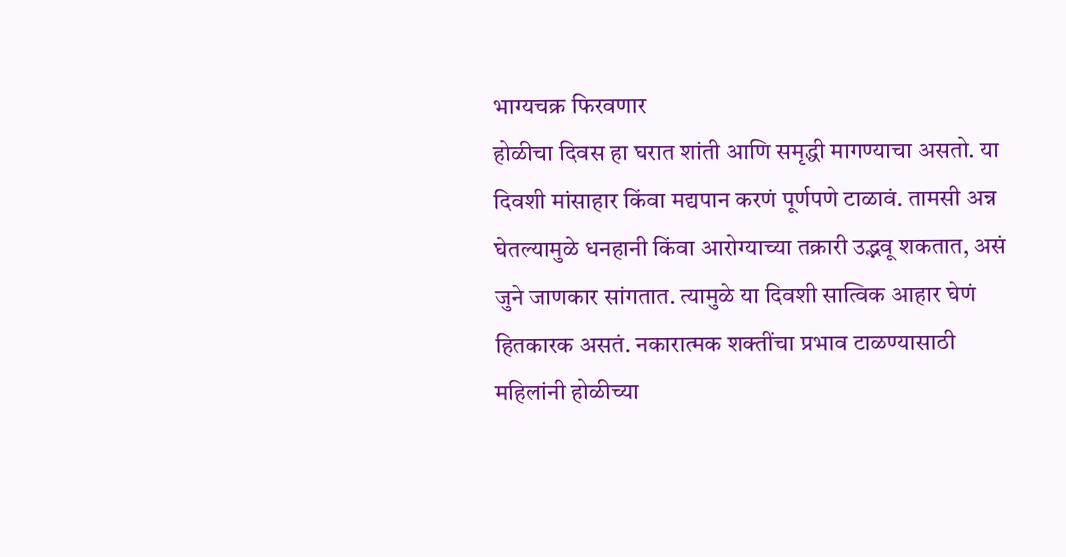भाग्यचक्र फिरवणार
होळीचा दिवस हा घरात शांती आणि समृद्धी मागण्याचा असतो. या दिवशी मांसाहार किंवा मद्यपान करणं पूर्णपणे टाळावं. तामसी अन्न घेतल्यामुळे धनहानी किंवा आरोग्याच्या तक्रारी उद्भवू शकतात, असं जुने जाणकार सांगतात. त्यामुळे या दिवशी सात्विक आहार घेणं हितकारक असतं. नकारात्मक शक्तींचा प्रभाव टाळण्यासाठी महिलांनी होळीच्या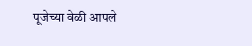पूजेच्या वेळी आपले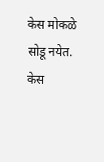केस मोकळे सोडू नयेत. केस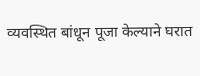व्यवस्थित बांधून पूजा केल्याने घरात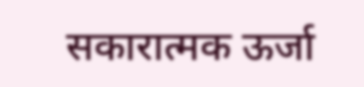सकारात्मक ऊर्जा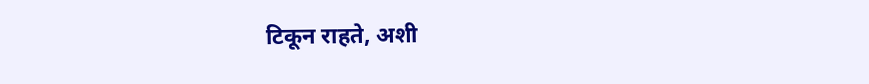टिकून राहते, अशी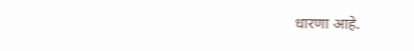धारणा आहे.